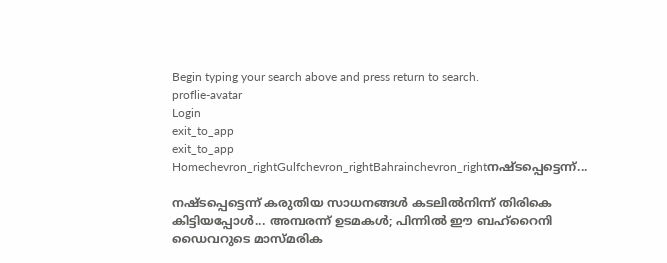Begin typing your search above and press return to search.
proflie-avatar
Login
exit_to_app
exit_to_app
Homechevron_rightGulfchevron_rightBahrainchevron_rightനഷ്ടപ്പെട്ടെന്ന്...

നഷ്ടപ്പെട്ടെന്ന് കരുതിയ സാധനങ്ങൾ കടലിൽനിന്ന് തിരികെ കിട്ടിയപ്പോൾ... അമ്പരന്ന് ഉടമകൾ; പിന്നിൽ ഈ ബഹ്‌റൈനി ഡൈവറുടെ മാസ്മരിക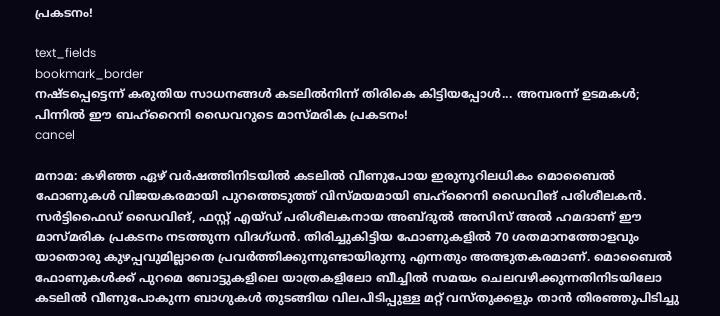പ്രകടനം!

text_fields
bookmark_border
നഷ്ടപ്പെട്ടെന്ന് കരുതിയ സാധനങ്ങൾ കടലിൽനിന്ന് തിരികെ കിട്ടിയപ്പോൾ... അമ്പരന്ന് ഉടമകൾ; പിന്നിൽ ഈ ബഹ്‌റൈനി ഡൈവറുടെ മാസ്മരിക പ്രകടനം!
cancel

മനാമ: കഴിഞ്ഞ ഏഴ് വർഷത്തിനിടയിൽ കടലിൽ വീണുപോയ ഇരുനൂറിലധികം മൊബൈൽ ഫോണുകൾ വിജയകരമായി പുറത്തെടുത്ത് വിസ്മയമായി ബഹ്റൈനി ഡൈവിങ് പരിശീലകൻ. സർട്ടിഫൈഡ് ഡൈവിങ്, ഫസ്റ്റ് എയ്ഡ് പരിശീലകനായ അബ്ദുൽ അസിസ് അൽ ഹമദാണ് ഈ മാസ്മരിക പ്രകടനം നടത്തുന്ന വിദഗ്ധൻ. തിരിച്ചുകിട്ടിയ ഫോണുകളിൽ 70 ശതമാനത്തോളവും യാതൊരു കുഴപ്പവുമില്ലാതെ പ്രവർത്തിക്കുന്നുണ്ടായിരുന്നു എന്നതും അത്ഭുതകരമാണ്. മൊബൈൽ ഫോണുകൾക്ക് പുറമെ ബോട്ടുകളിലെ യാത്രകളിലോ ബീച്ചിൽ സമയം ചെലവഴിക്കുന്നതിനിടയിലോ കടലിൽ വീണുപോകുന്ന ബാഗുകൾ തുടങ്ങിയ വിലപിടിപ്പുള്ള മറ്റ് വസ്തുക്കളും താൻ തിരഞ്ഞുപിടിച്ചു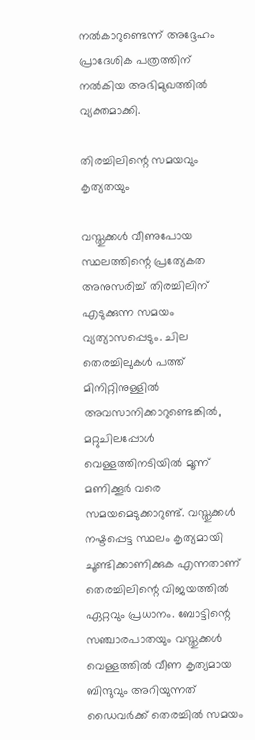നൽകാറുണ്ടെന്ന് അദ്ദേഹം പ്രാദേശിക പത്രത്തിന് നൽകിയ അഭിമുഖത്തിൽ വ്യക്തമാക്കി.

തിരച്ചിലിന്റെ സമയവും കൃത്യതയും

വസ്തുക്കൾ വീണുപോയ സ്ഥലത്തിന്റെ പ്രത്യേകത അനുസരിച്ച് തിരച്ചിലിന് എടുക്കുന്ന സമയം വ്യത്യാസപ്പെടും. ചില തെരച്ചിലുകൾ പത്ത് മിനിറ്റിനുള്ളിൽ അവസാനിക്കാറുണ്ടെങ്കിൽ, മറ്റുചിലപ്പോൾ വെള്ളത്തിനടിയിൽ മൂന്ന് മണിക്കൂർ വരെ സമയമെടുക്കാറുണ്ട്. വസ്തുക്കൾ നഷ്ടപ്പെട്ട സ്ഥലം കൃത്യമായി ചൂണ്ടിക്കാണിക്കുക എന്നതാണ് തെരച്ചിലിന്റെ വിജയത്തിൽ ഏറ്റവും പ്രധാനം. ബോട്ടിന്റെ സഞ്ചാരപാതയും വസ്തുക്കൾ വെള്ളത്തിൽ വീണ കൃത്യമായ ബിന്ദുവും അറിയുന്നത് ഡൈവർക്ക് തെരച്ചിൽ സമയം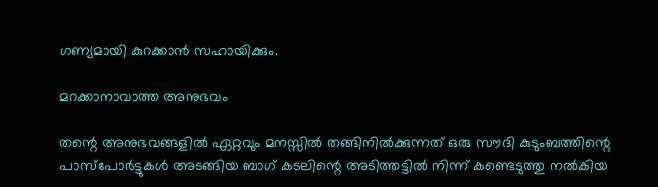ഗണ്യമായി കുറക്കാൻ സഹായിക്കും.

മറക്കാനാവാത്ത അനുഭവം

തന്റെ അനുഭവങ്ങളിൽ ഏറ്റവും മനസ്സിൽ തങ്ങിനിൽക്കുന്നത് ഒരു സൗദി കുടുംബത്തിന്റെ പാസ്‌പോർട്ടുകൾ അടങ്ങിയ ബാഗ് കടലിന്റെ അടിത്തട്ടിൽ നിന്ന് കണ്ടെടുത്തു നൽകിയ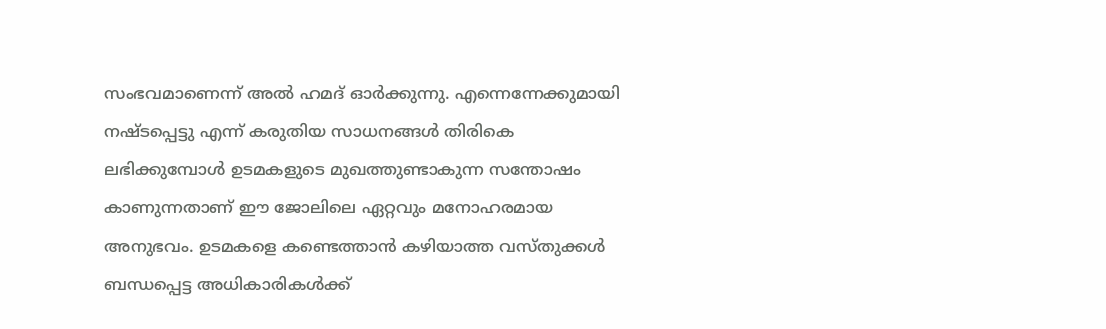സംഭവമാണെന്ന് അൽ ഹമദ് ഓർക്കുന്നു. എന്നെന്നേക്കുമായി നഷ്ടപ്പെട്ടു എന്ന് കരുതിയ സാധനങ്ങൾ തിരികെ ലഭിക്കുമ്പോൾ ഉടമകളുടെ മുഖത്തുണ്ടാകുന്ന സന്തോഷം കാണുന്നതാണ് ഈ ജോലിലെ ഏറ്റവും മനോഹരമായ അനുഭവം. ഉടമകളെ കണ്ടെത്താൻ കഴിയാത്ത വസ്തുക്കൾ ബന്ധപ്പെട്ട അധികാരികൾക്ക്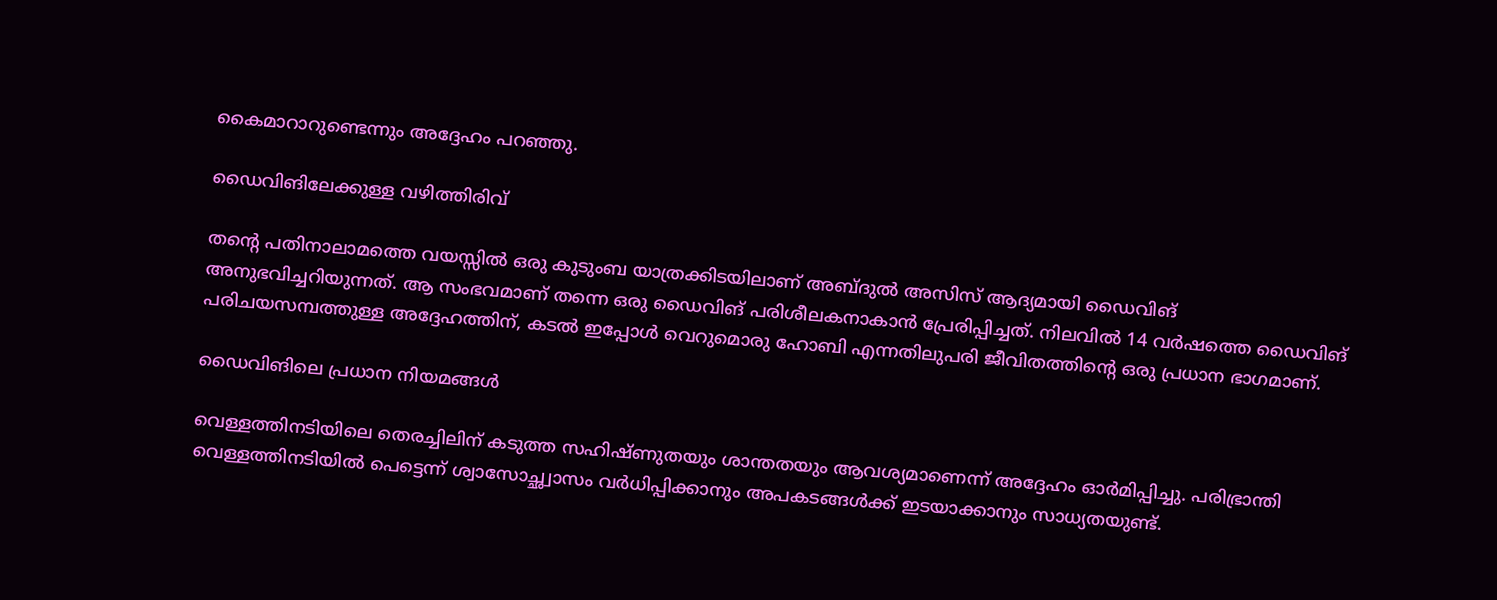കൈമാറാറുണ്ടെന്നും അദ്ദേഹം പറഞ്ഞു.

ഡൈവിങിലേക്കുള്ള വഴിത്തിരിവ്

തന്റെ പതിനാലാമത്തെ വയസ്സിൽ ഒരു കുടുംബ യാത്രക്കിടയിലാണ് അബ്ദുൽ അസിസ് ആദ്യമായി ഡൈവിങ് അനുഭവിച്ചറിയുന്നത്. ആ സംഭവമാണ് തന്നെ ഒരു ഡൈവിങ് പരിശീലകനാകാൻ പ്രേരിപ്പിച്ചത്. നിലവിൽ 14 വർഷത്തെ ഡൈവിങ് പരിചയസമ്പത്തുള്ള അദ്ദേഹത്തിന്, കടൽ ഇപ്പോൾ വെറുമൊരു ഹോബി എന്നതിലുപരി ജീവിതത്തിന്റെ ഒരു പ്രധാന ഭാഗമാണ്.

ഡൈവിങിലെ പ്രധാന നിയമങ്ങൾ

വെള്ളത്തിനടിയിലെ തെരച്ചിലിന് കടുത്ത സഹിഷ്ണുതയും ശാന്തതയും ആവശ്യമാണെന്ന് അദ്ദേഹം ഓർമിപ്പിച്ചു. പരിഭ്രാന്തി വെള്ളത്തിനടിയിൽ പെട്ടെന്ന് ശ്വാസോച്ഛ്വാസം വർധിപ്പിക്കാനും അപകടങ്ങൾക്ക് ഇടയാക്കാനും സാധ്യതയുണ്ട്.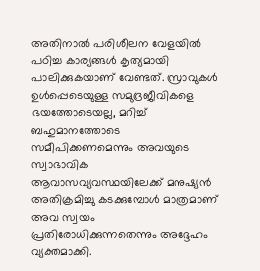അതിനാൽ പരിശീലന വേളയിൽ പഠിച്ച കാര്യങ്ങൾ കൃത്യമായി പാലിക്കുകയാണ് വേണ്ടത്. സ്രാവുകൾ ഉൾപ്പെടെയുള്ള സമുദ്രജീവികളെ ഭയത്തോടെയല്ല, മറിച്ച് ബഹുമാനത്തോടെ സമീപിക്കണമെന്നും അവയുടെ സ്വാഭാവിക ആവാസവ്യവസ്ഥയിലേക്ക് മനുഷ്യൻ അതിക്രമിച്ചു കടക്കുമ്പോൾ മാത്രമാണ് അവ സ്വയം പ്രതിരോധിക്കുന്നതെന്നും അദ്ദേഹം വ്യക്തമാക്കി.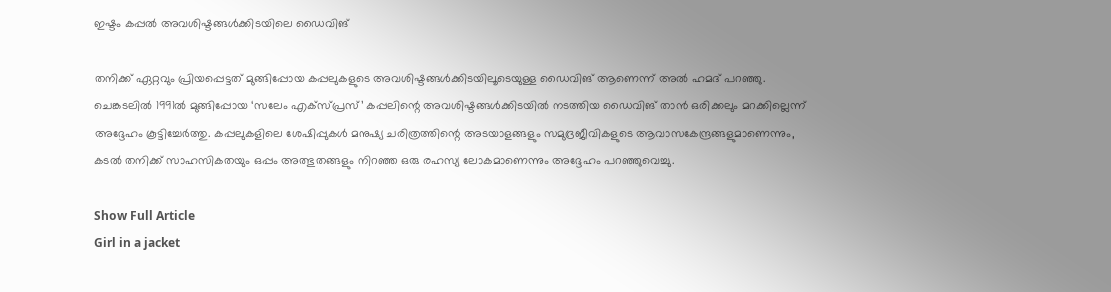ഇഷ്ടം കപ്പൽ അവശിഷ്ടങ്ങൾക്കിടയിലെ ഡൈവിങ്

തനിക്ക് ഏറ്റവും പ്രിയപ്പെട്ടത് മുങ്ങിപ്പോയ കപ്പലുകളുടെ അവശിഷ്ടങ്ങൾക്കിടയിലൂടെയുള്ള ഡൈവിങ് ആണെന്ന് അൽ ഹമദ് പറഞ്ഞു. ചെങ്കടലിൽ 1991ൽ മുങ്ങിപ്പോയ ‘സലേം എക്സ്പ്രസ്’ കപ്പലിന്റെ അവശിഷ്ടങ്ങൾക്കിടയിൽ നടത്തിയ ഡൈവിങ് താൻ ഒരിക്കലും മറക്കില്ലെന്ന് അദ്ദേഹം കൂട്ടിച്ചേർത്തു. കപ്പലുകളിലെ ശേഷിപ്പുകൾ മനുഷ്യ ചരിത്രത്തിന്റെ അടയാളങ്ങളും സമുദ്രജീവികളുടെ ആവാസകേന്ദ്രങ്ങളുമാണെന്നും, കടൽ തനിക്ക് സാഹസികതയും ഒപ്പം അത്ഭുതങ്ങളും നിറഞ്ഞ ഒരു രഹസ്യ ലോകമാണെന്നും അദ്ദേഹം പറഞ്ഞുവെച്ചു.

Show Full Article
Girl in a jacket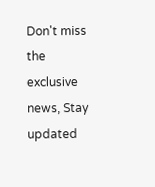Don't miss the exclusive news, Stay updated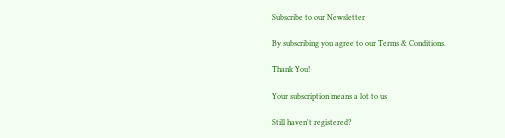Subscribe to our Newsletter

By subscribing you agree to our Terms & Conditions.

Thank You!

Your subscription means a lot to us

Still haven't registered?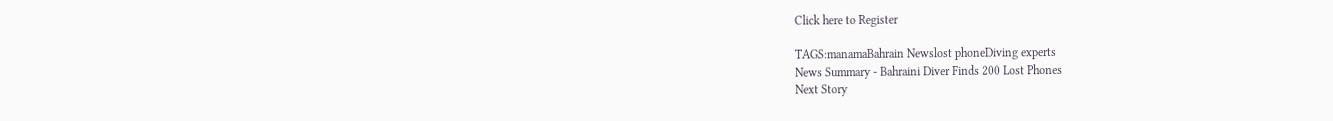Click here to Register

TAGS:manamaBahrain Newslost phoneDiving experts
News Summary - Bahraini Diver Finds 200 Lost Phones
Next Story